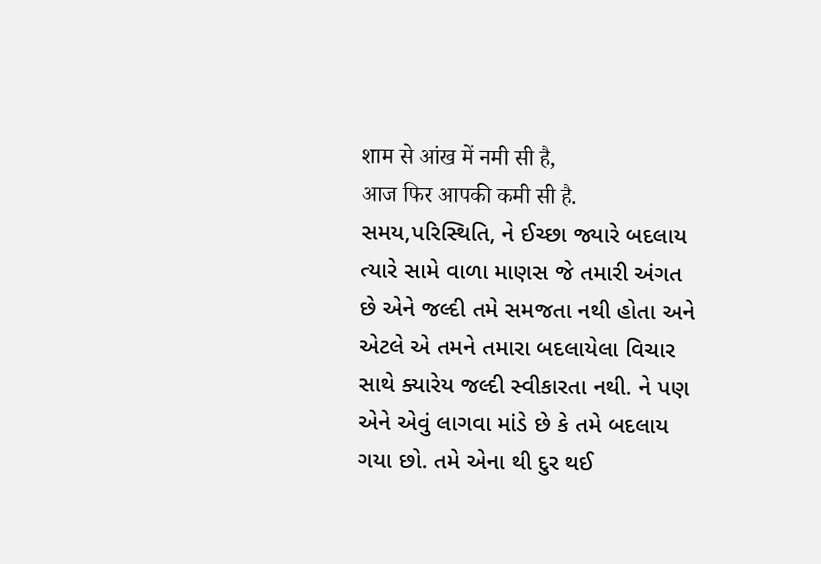शाम से आंख में नमी सी है,
आज फिर आपकी कमी सी है.
સમય,પરિસ્થિતિ, ને ઈચ્છા જ્યારે બદલાય ત્યારે સામે વાળા માણસ જે તમારી અંગત છે એને જલ્દી તમે સમજતા નથી હોતા અને એટલે એ તમને તમારા બદલાયેલા વિચાર સાથે ક્યારેય જલ્દી સ્વીકારતા નથી. ને પણ એને એવું લાગવા માંડે છે કે તમે બદલાય ગયા છો. તમે એના થી દુર થઈ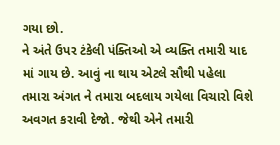ગયા છો.
ને અંતે ઉપર ટંકેલી પંક્તિઓ એ વ્યક્તિ તમારી યાદ માં ગાય છે. આવું ના થાય એટલે સૌથી પહેલા તમારા અંગત ને તમારા બદલાય ગયેલા વિચારો વિશે અવગત કરાવી દેજો. જેથી એને તમારી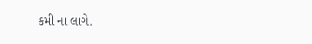કમી ના લાગે.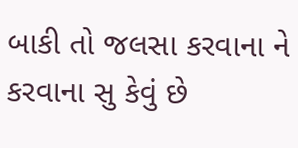બાકી તો જલસા કરવાના ને કરવાના સુ કેવું છે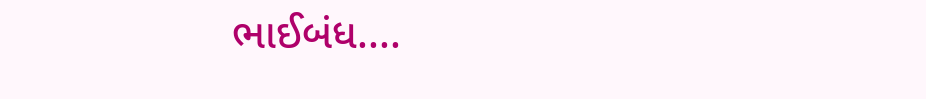ભાઈબંધ....